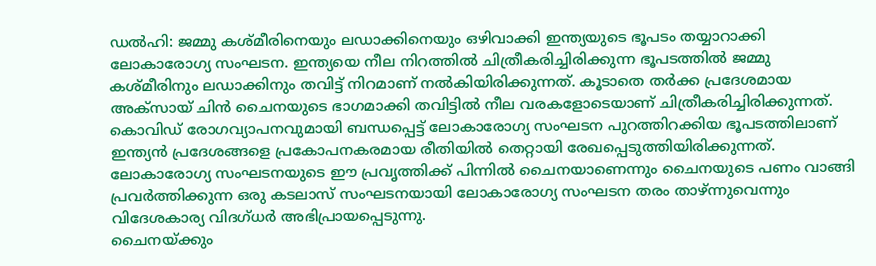ഡൽഹി: ജമ്മു കശ്മീരിനെയും ലഡാക്കിനെയും ഒഴിവാക്കി ഇന്ത്യയുടെ ഭൂപടം തയ്യാറാക്കി ലോകാരോഗ്യ സംഘടന. ഇന്ത്യയെ നീല നിറത്തിൽ ചിത്രീകരിച്ചിരിക്കുന്ന ഭൂപടത്തിൽ ജമ്മു കശ്മീരിനും ലഡാക്കിനും തവിട്ട് നിറമാണ് നൽകിയിരിക്കുന്നത്. കൂടാതെ തർക്ക പ്രദേശമായ അക്സായ് ചിൻ ചൈനയുടെ ഭാഗമാക്കി തവിട്ടിൽ നീല വരകളോടെയാണ് ചിത്രീകരിച്ചിരിക്കുന്നത്.
കൊവിഡ് രോഗവ്യാപനവുമായി ബന്ധപ്പെട്ട് ലോകാരോഗ്യ സംഘടന പുറത്തിറക്കിയ ഭൂപടത്തിലാണ് ഇന്ത്യൻ പ്രദേശങ്ങളെ പ്രകോപനകരമായ രീതിയിൽ തെറ്റായി രേഖപ്പെടുത്തിയിരിക്കുന്നത്. ലോകാരോഗ്യ സംഘടനയുടെ ഈ പ്രവൃത്തിക്ക് പിന്നിൽ ചൈനയാണെന്നും ചൈനയുടെ പണം വാങ്ങി പ്രവർത്തിക്കുന്ന ഒരു കടലാസ് സംഘടനയായി ലോകാരോഗ്യ സംഘടന തരം താഴ്ന്നുവെന്നും വിദേശകാര്യ വിദഗ്ധർ അഭിപ്രായപ്പെടുന്നു.
ചൈനയ്ക്കും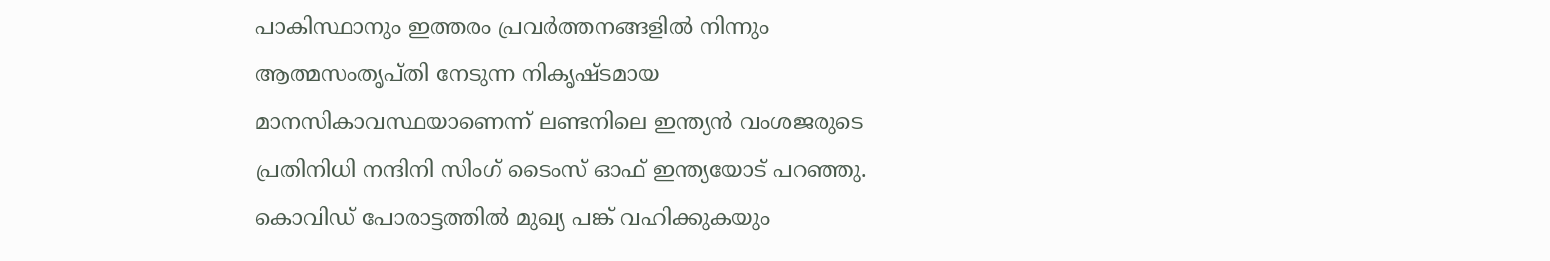പാകിസ്ഥാനും ഇത്തരം പ്രവർത്തനങ്ങളിൽ നിന്നും ആത്മസംതൃപ്തി നേടുന്ന നികൃഷ്ടമായ മാനസികാവസ്ഥയാണെന്ന് ലണ്ടനിലെ ഇന്ത്യൻ വംശജരുടെ പ്രതിനിധി നന്ദിനി സിംഗ് ടൈംസ് ഓഫ് ഇന്ത്യയോട് പറഞ്ഞു. കൊവിഡ് പോരാട്ടത്തിൽ മുഖ്യ പങ്ക് വഹിക്കുകയും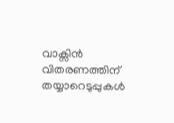വാക്സിൻ വിതരണത്തിന് തയ്യാറെടുപ്പുകൾ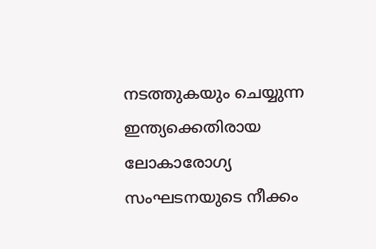നടത്തുകയും ചെയ്യുന്ന ഇന്ത്യക്കെതിരായ ലോകാരോഗ്യ സംഘടനയുടെ നീക്കം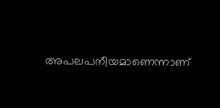അപലപനീയമാണെന്നാണ്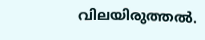വിലയിരുത്തൽ.